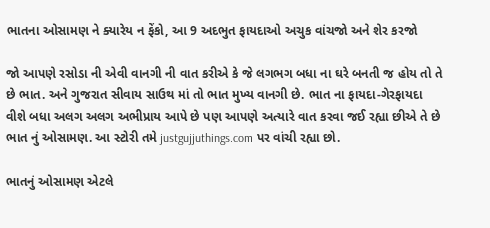ભાતના ઓસામણ ને ક્યારેય ન ફેંકો, આ 9 અદભુત ફાયદાઓ અચુક વાંચજો અને શેર કરજો

જો આપણે રસોડા ની એવી વાનગી ની વાત કરીએ કે જે લગભગ બધા ના ઘરે બનતી જ હોય તો તે છે ભાત. અને ગુજરાત સીવાય સાઉથ માં તો ભાત મુખ્ય વાનગી છે. ભાત ના ફાયદા-ગેરફાયદા વીશે બધા અલગ અલગ અભીપ્રાય આપે છે પણ આપણે અત્યારે વાત કરવા જઈ રહ્યા છીએ તે છે ભાત નું ઓસામણ. આ સ્ટોરી તમે justgujjuthings.com પર વાંચી રહ્યા છો.

ભાતનું ઓસામણ એટલે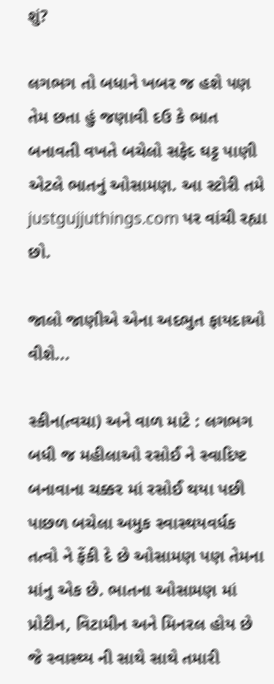શું?

લગભગ તો બધાને ખબર જ હશે પણ તેમ છતા હું જણાવી દઉ કે ભાત બનાવતી વખતે બચેલો સફેદ ઘટ્ટ પાણી એટલે ભાતનું ઓસામણ. આ સ્ટોરી તમે justgujjuthings.com પર વાંચી રહ્યા છો.

જાલો જાણીએ એના અદભુત ફાયદાઓ વીશે...

સ્કીન(ત્વચા) અને વાળ માટે : લગભગ બધી જ મહીલાઓ રસોઈ ને સ્વાદિષ્ટ બનાવાના ચક્કર માં રસોઈ થયા પછી પાછળ બચેલા અમુક સ્વાસ્થયવર્ધક તત્વો ને ફેંકી દે છે ઓસામણ પણ તેમના માંનુ એક છે. ભાતના ઓસામણ માં પ્રોટીન, વિટામીન અને મિનરલ હોય છે જે સ્વાસ્થ્ય ની સાથે સાથે તમારી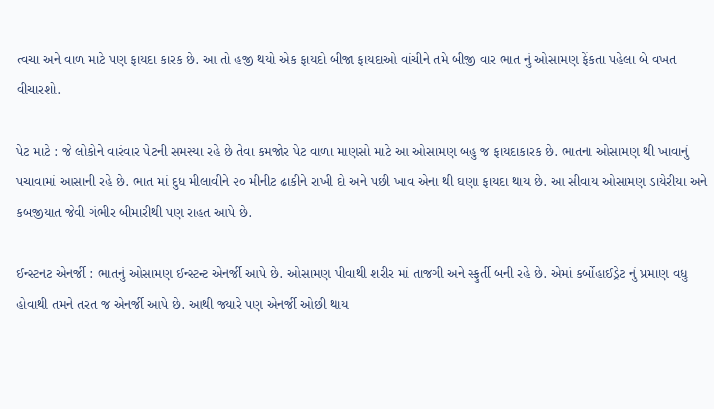ત્વચા અને વાળ માટે પણ ફાયદા કારક છે. આ તો હજી થયો એક ફાયદો બીજા ફાયદાઓ વાંચીને તમે બીજી વાર ભાત નું ઓસામણ ફેંકતા પહેલા બે વખત વીચારશો.

પેટ માટે : જે લોકોને વારંવાર પેટની સમસ્યા રહે છે તેવા કમજોર પેટ વાળા માણસો માટે આ ઓસામણ બહુ જ ફાયદાકારક છે. ભાતના ઓસામણ થી ખાવાનું પચાવામાં આસાની રહે છે. ભાત માં દુધ મીલાવીને ૨૦ મીનીટ ઢાકીને રાખી દો અને પછી ખાવ એના થી ઘણા ફાયદા થાય છે. આ સીવાય ઓસામણ ડાયેરીયા અને કબજીયાત જેવી ગંભીર બીમારીથી પણ રાહત આપે છે.

ઈન્સ્ટનટ એનર્જી : ભાતનું ઓસામણ ઈન્સ્ટન્ટ એનર્જી આપે છે. ઓસામણ પીવાથી શરીર માં તાજગી અને સ્ફુર્તી બની રહે છે. એમાં કર્બોહાઈડ્રેટ નું પ્રમાણ વધુ હોવાથી તમને તરત જ એનર્જી આપે છે. આથી જ્યારે પણ એનર્જી ઓછી થાય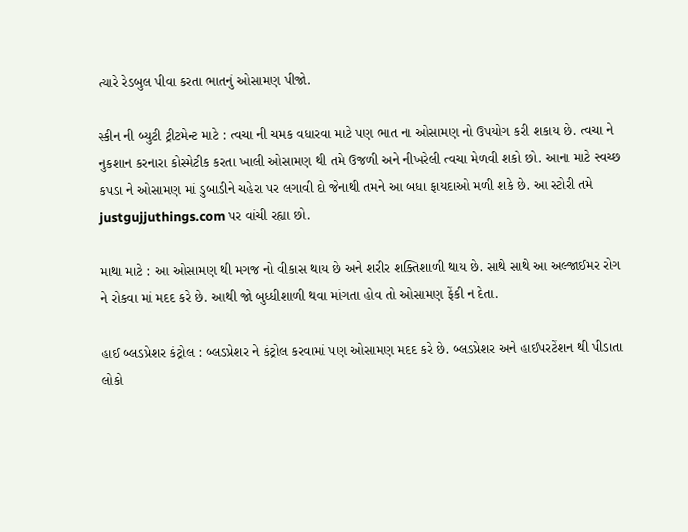ત્યારે રેડબુલ પીવા કરતા ભાતનું ઓસામણ પીજો.

સ્કીન ની બ્યુટી ટ્રીટમેન્ટ માટે : ત્વચા ની ચમક વધારવા માટે પણ ભાત ના ઓસામણ નો ઉપયોગ કરી શકાય છે. ત્વચા ને નુકશાન કરનારા કોસ્મેટીક કરતા ખાલી ઓસામણ થી તમે ઉજળી અને નીખરેલી ત્વચા મેળવી શકો છો. આના માટે સ્વચ્છ કપડા ને ઓસામણ માં ડુબાડીને ચહેરા પર લગાવી દો જેનાથી તમને આ બધા ફાયદાઓ મળી શકે છે. આ સ્ટોરી તમે justgujjuthings.com પર વાંચી રહ્યા છો.

માથા માટે : આ ઓસામણ થી મગજ નો વીકાસ થાય છે અને શરીર શક્તિશાળી થાય છે. સાથે સાથે આ અલ્જાઈમર રોગ ને રોકવા માં મદદ કરે છે. આથી જો બુધ્ધીશાળી થવા માંગતા હોવ તો ઓસામણ ફેંકી ન દેતા.

હાઈ બ્લડપ્રેશર કંટ્રોલ : બ્લડપ્રેશર ને કંટ્રોલ કરવામાં પણ ઓસામણ મદદ કરે છે. બ્લડપ્રેશર અને હાઈપરટેંશન થી પીડાતા લોકો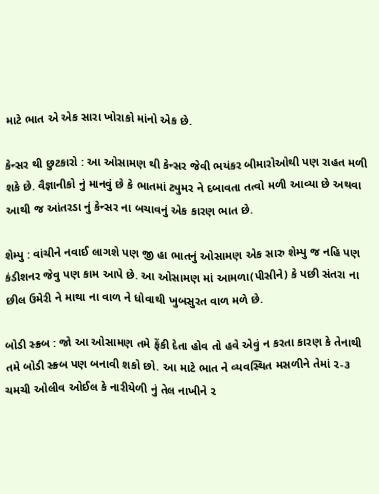માટે ભાત એ એક સારા ખોરાકો માંનો એક છે.

કેન્સર થી છુટકારો : આ ઓસામણ થી કેન્સર જેવી ભયંકર બીમારોઓથી પણ રાહત મળી શકે છે. વૈજ્ઞાનીકો નું માનવું છે કે ભાતમાં ટ્યુમર ને દબાવતા તત્વો મળી આવ્યા છે અથવા આથી જ આંતરડા નું કેન્સર ના બચાવનું એક કારણ ભાત છે.

શેમ્પુ : વાંચીને નવાઈ લાગશે પણ જી હા ભાતનું ઓસામણ એક સારુ શેમ્પુ જ નહિ પણ કંડીશનર જેવુ પણ કામ આપે છે. આ ઓસામણ માં આમળા(પીસીને) કે પછી સંતરા ના છીલ ઉમેરી ને માથા ના વાળ ને ધોવાથી ખુબસુરત વાળ મળે છે.

બોડી સ્ક્ર્બ : જો આ ઓસામણ તમે ફેંકી દેતા હોવ તો હવે એવું ન કરતા કારણ કે તેનાથી તમે બોડી સ્ક્ર્બ પણ બનાવી શકો છો. આ માટે ભાત ને વ્યવસ્થિત મસળીને તેમાં ૨-૩ ચમચી ઓલીવ ઓઈલ કે નારીયેળી નું તેલ નાખીને ૨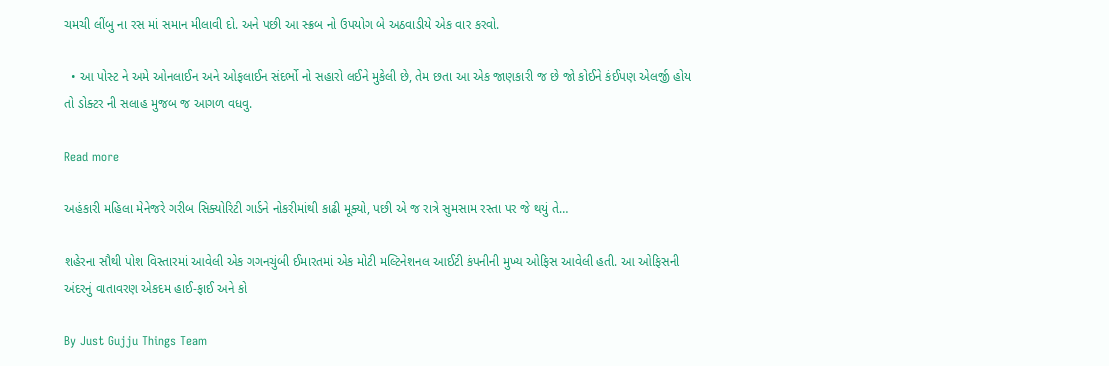ચમચી લીંબુ ના રસ માં સમાન મીલાવી દો. અને પછી આ સ્ક્રબ નો ઉપયોગ બે અઠવાડીયે એક વાર કરવો.

  • આ પોસ્ટ ને અમે ઓનલાઈન અને ઓફલાઈન સંદર્ભો નો સહારો લઈને મુકેલી છે, તેમ છતા આ એક જાણકારી જ છે જો કોઈને કંઈપણ એલર્જી હોય તો ડોક્ટર ની સલાહ મુજબ જ આગળ વધવુ.

Read more

અહંકારી મહિલા મેનેજરે ગરીબ સિક્યોરિટી ગાર્ડને નોકરીમાંથી કાઢી મૂક્યો, પછી એ જ રાત્રે સુમસામ રસ્તા પર જે થયું તે…

શહેરના સૌથી પોશ વિસ્તારમાં આવેલી એક ગગનચુંબી ઈમારતમાં એક મોટી મલ્ટિનેશનલ આઈટી કંપનીની મુખ્ય ઓફિસ આવેલી હતી. આ ઓફિસની અંદરનું વાતાવરણ એકદમ હાઈ-ફાઈ અને કો

By Just Gujju Things Team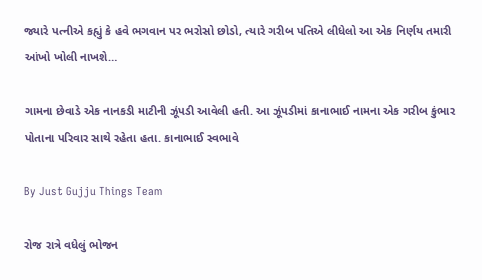જ્યારે પત્નીએ કહ્યું કે હવે ભગવાન પર ભરોસો છોડો, ત્યારે ગરીબ પતિએ લીધેલો આ એક નિર્ણય તમારી આંખો ખોલી નાખશે…

ગામના છેવાડે એક નાનકડી માટીની ઝૂંપડી આવેલી હતી. આ ઝૂંપડીમાં કાનાભાઈ નામના એક ગરીબ કુંભાર પોતાના પરિવાર સાથે રહેતા હતા. કાનાભાઈ સ્વભાવે

By Just Gujju Things Team

રોજ રાત્રે વધેલું ભોજન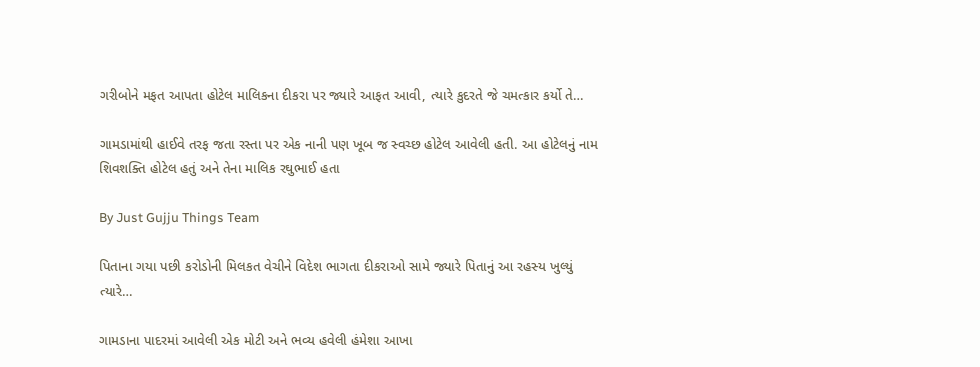ગરીબોને મફત આપતા હોટેલ માલિકના દીકરા પર જ્યારે આફત આવી, ત્યારે કુદરતે જે ચમત્કાર કર્યો તે…

ગામડામાંથી હાઈવે તરફ જતા રસ્તા પર એક નાની પણ ખૂબ જ સ્વચ્છ હોટેલ આવેલી હતી. આ હોટેલનું નામ શિવશક્તિ હોટેલ હતું અને તેના માલિક રઘુભાઈ હતા

By Just Gujju Things Team

પિતાના ગયા પછી કરોડોની મિલકત વેચીને વિદેશ ભાગતા દીકરાઓ સામે જ્યારે પિતાનું આ રહસ્ય ખુલ્યું ત્યારે…

ગામડાના પાદરમાં આવેલી એક મોટી અને ભવ્ય હવેલી હંમેશા આખા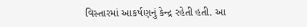વિસ્તારમાં આકર્ષણનું કેન્દ્ર રહેતી હતી. આ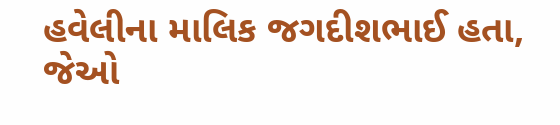હવેલીના માલિક જગદીશભાઈ હતા, જેઓ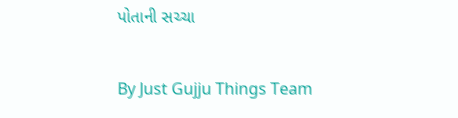પોતાની સચ્ચા

By Just Gujju Things Team